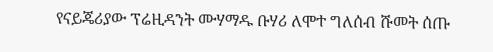የናይጄሪያው ፕሬዚዳንት ሙሃማዱ ቡሃሪ ለሞተ ግለሰብ ሹመት ሰጡ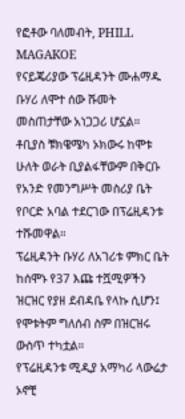የፎቶው ባለመብት, PHILL MAGAKOE
የናይጄሪያው ፕሬዚዳንት ሙሐማዱ ቡሃሪ ለሞተ ሰው ሹመት መስጠታቸው አነጋጋሪ ሆኗል።
ቶቢያስ ቹክዌሜካ ኦክውሩ ከሞቱ ሁለት ወራት ቢያልፋቸውም በቅርቡ የአንድ የመንግሥት መስሪያ ቤት የቦርድ አባል ተደርገው በፕሬዚዳንቱ ተሹመዋል።
ፕሬዚዳንት ቡሃሪ ለአገሪቱ ምክር ቤት ከሰሞኑ የ37 እጩ ተሿሚዎችን ዝርዝር የያዘ ደብዳቤ የላኩ ሲሆን፤ የሞቱትም ግለሰብ ስም በዝርዝሩ ውስጥ ተካቷል።
የፕሬዚዳንቱ ሚዲያ አማካሪ ላውሬታ ኦኖቺ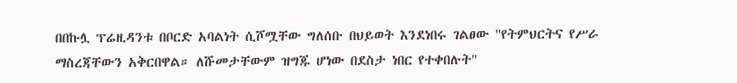በበኩሏ ፕሬዚዳንቱ በቦርድ አባልነት ሲሾሟቸው ግለሰቡ በህይወት እንደነበሩ ገልፀው "የትምህርትና የሥራ ማስረጃቸውን አቅርበዋል። ለሹመታቸውም ዝግጁ ሆነው በደስታ ነበር የተቀበሉት"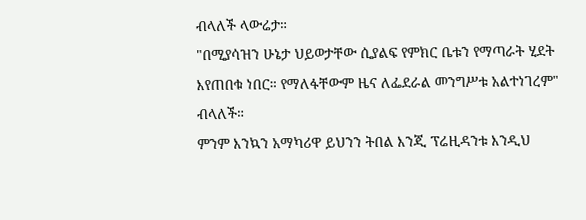ብላለች ላውሬታ።
"በሚያሳዝን ሁኔታ ህይወታቸው ሲያልፍ የምክር ቤቱን የማጣራት ሂደት እየጠበቁ ነበር። የማለፋቸውም ዜና ለፌደራል መንግሥቱ አልተነገረም" ብላለች።
ምንም እንኳን አማካሪዋ ይህንን ትበል እንጂ ፕሬዚዳንቱ እንዲህ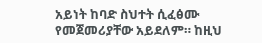አይነት ከባድ ስህተት ሲፈፅሙ የመጀመሪያቸው አይደለም። ከዚህ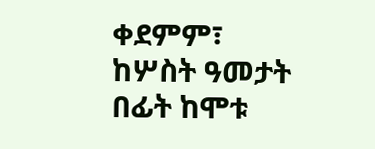ቀደምም፣ ከሦስት ዓመታት በፊት ከሞቱ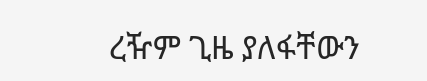ረዥም ጊዜ ያለፋቸውን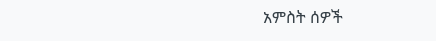አምስት ሰዎች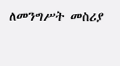ለመንግሥት መስሪያ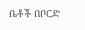ቤቶች በቦርድ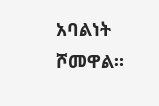አባልነት ሾመዋል።